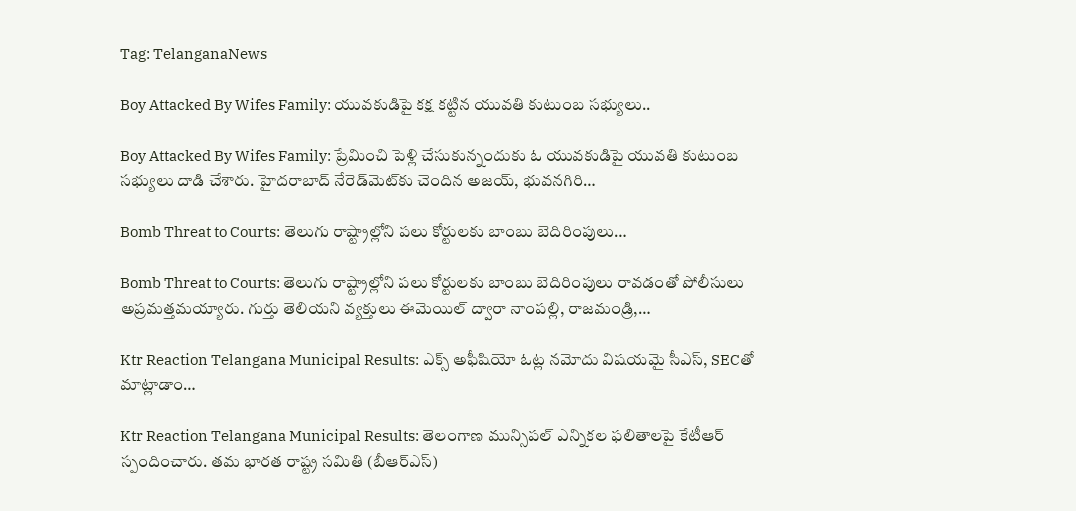Tag: TelanganaNews

Boy Attacked By Wifes Family: యువకుడిపై కక్ష కట్టిన యువతి కుటుంబ సభ్యులు..

Boy Attacked By Wifes Family: ప్రేమించి పెళ్లి చేసుకున్నందుకు ఓ యువకుడిపై యువతి కుటుంబ సభ్యులు దాడి చేశారు. హైదరాబాద్ నేరెడ్‌మెట్‌కు చెందిన అజయ్, భువనగిరి…

Bomb Threat to Courts: తెలుగు రాష్ట్రాల్లోని పలు కోర్టులకు బాంబు బెదిరింపులు…

Bomb Threat to Courts: తెలుగు రాష్ట్రాల్లోని పలు కోర్టులకు బాంబు బెదిరింపులు రావడంతో పోలీసులు అప్రమత్తమయ్యారు. గుర్తు తెలియని వ్యక్తులు ఈమెయిల్ ద్వారా నాంపల్లి, రాజమండ్రి,…

Ktr Reaction Telangana Municipal Results: ఎక్స్‌ అఫీషియో ఓట్ల నమోదు విషయమై సీఎస్‌, SECతో మాట్లాడాం…

Ktr Reaction Telangana Municipal Results: తెలంగాణ మున్సిపల్ ఎన్నికల ఫలితాలపై కేటీఆర్ స్పందించారు. తమ భారత రాష్ట్ర సమితి (బీఆర్ఎస్)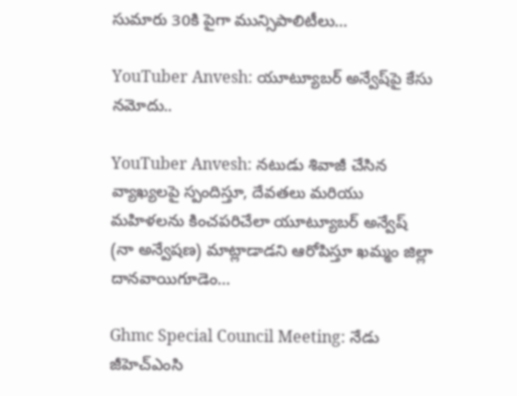సుమారు 30కి పైగా మున్సిపాలిటీలు…

YouTuber Anvesh: యూట్యూబర్ అన్వేష్‌పై కేసు నమోదు..

YouTuber Anvesh: నటుడు శివాజీ చేసిన వ్యాఖ్యలపై స్పందిస్తూ, దేవతలు మరియు మహిళలను కించపరిచేలా యూట్యూబర్ అన్వేష్ (నా అన్వేషణ) మాట్లాడాడని ఆరోపిస్తూ ఖమ్మం జిల్లా దానవాయిగూడెం…

Ghmc Special Council Meeting: నేడు జీహెచ్ఎంసి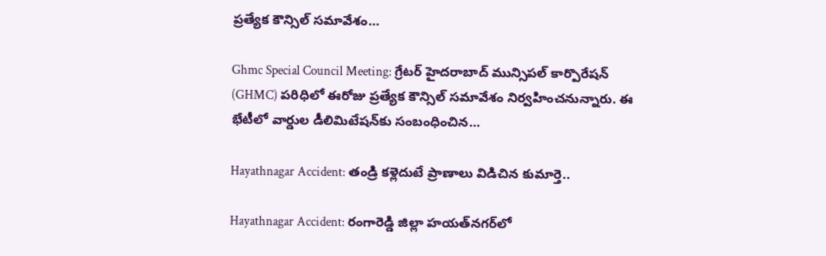ప్రత్యేక కౌన్సిల్ సమావేశం…

Ghmc Special Council Meeting: గ్రేటర్ హైదరాబాద్ మున్సిపల్ కార్పొరేషన్ (GHMC) పరిధిలో ఈరోజు ప్రత్యేక కౌన్సిల్ సమావేశం నిర్వహించనున్నారు. ఈ భేటీలో వార్డుల డీలిమిటేషన్‌కు సంబంధించిన…

Hayathnagar Accident: తండ్రి కళ్లెదుటే ప్రాణాలు విడిచిన కుమార్తె..

Hayathnagar Accident: రంగారెడ్డి జిల్లా హయత్‌నగర్‌లో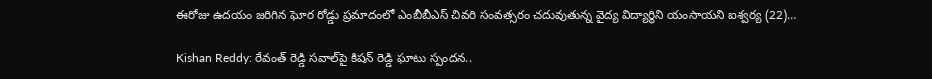ఈరోజు ఉదయం జరిగిన ఘోర రోడ్డు ప్రమాదంలో ఎంబీబీఎస్ చివరి సంవత్సరం చదువుతున్న వైద్య విద్యార్థిని యంసాయని ఐశ్వర్య (22)…

Kishan Reddy: రేవంత్ రెడ్డి సవాల్‌పై కిషన్‌ రెడ్డి ఘాటు స్పందన..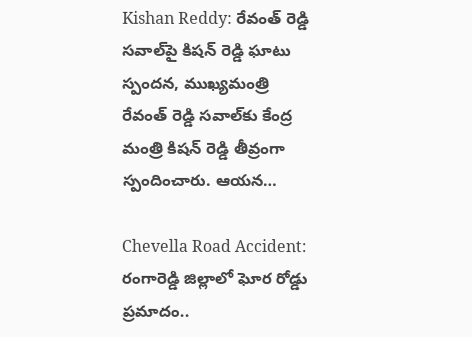Kishan Reddy: రేవంత్ రెడ్డి సవాల్‌పై కిషన్‌ రెడ్డి ఘాటు స్పందన, ముఖ్యమంత్రి రేవంత్ రెడ్డి సవాల్‌కు కేంద్ర మంత్రి కిషన్ రెడ్డి తీవ్రంగా స్పందించారు. ఆయన…

Chevella Road Accident: రంగారెడ్డి జిల్లాలో ఘోర రోడ్డు ప్రమాదం..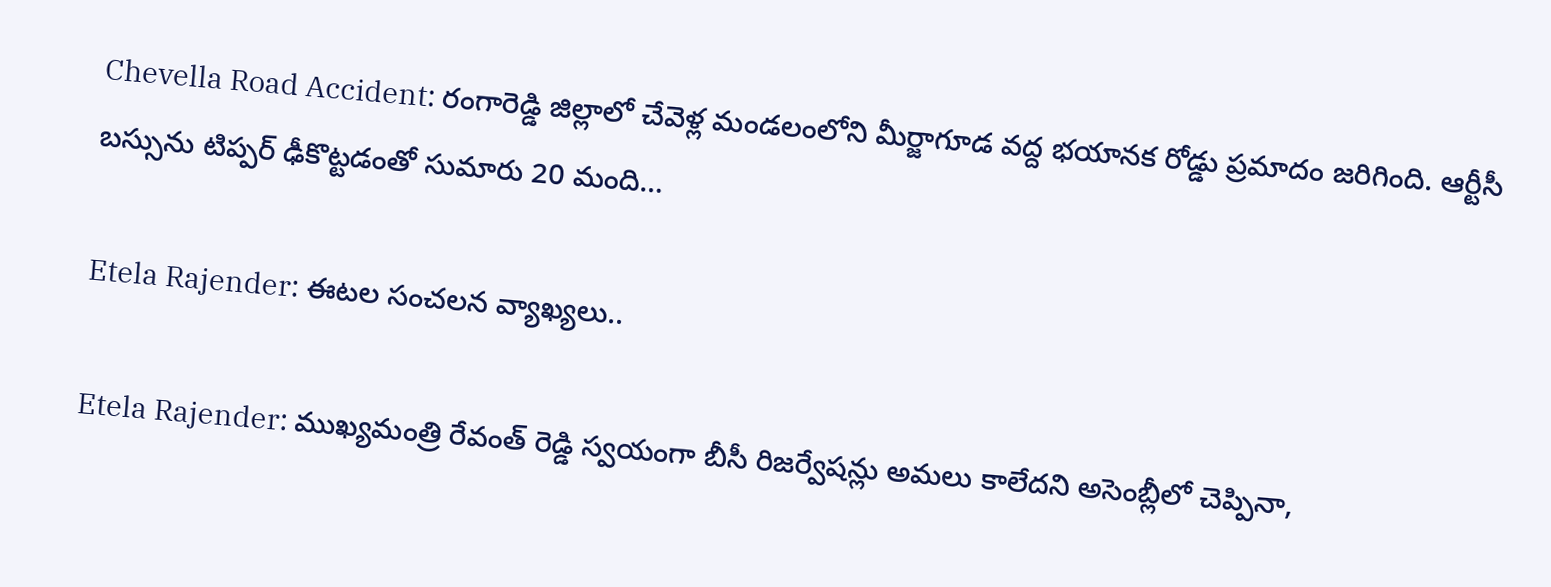Chevella Road Accident: రంగారెడ్డి జిల్లాలో చేవెళ్ల మండలంలోని మీర్జాగూడ వద్ద భయానక రోడ్డు ప్రమాదం జరిగింది. ఆర్టీసీ బస్సును టిప్పర్ ఢీకొట్టడంతో సుమారు 20 మంది…

Etela Rajender: ఈటల సంచలన వ్యాఖ్యలు..

Etela Rajender: ముఖ్యమంత్రి రేవంత్ రెడ్డి స్వయంగా బీసీ రిజర్వేషన్లు అమలు కాలేదని అసెంబ్లీలో చెప్పినా,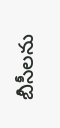బీసీలను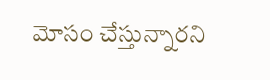మోసం చేస్తున్నారని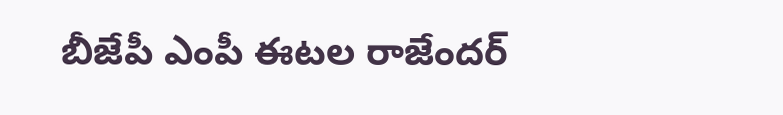బీజేపీ ఎంపీ ఈటల రాజేందర్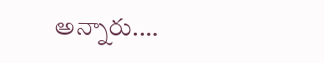అన్నారు.…